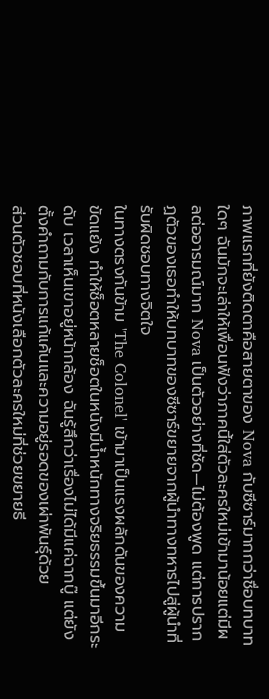ภาพแรกที่ยังติดตาคือสายตาของ Nova กับซีซาร์มากกว่าชื่อบทบาทใดๆ ฉันมักจะเล่าให้เพื่อนฟังว่าภาคนี้ใส่ตัวละครใหม่เข้ามาน้อยแต่มีผลต่ออารมณ์มาก Nova เป็นตัวอย่างที่ชัด—ไม่ต้องพูด แต่การปรากฏตัวของเธอทำให้บทบาทของซีซาร์ขยายจากผู้นำทางทหารไปสู่ผู้นำที่รับผิดชอบทางจิตใจ
ในทางตรงกันข้าม 'The Colonel' เข้ามาเป็นแรงผลักดันของความขัดแย้ง ทำให้ช็อตหลายช็อตในหนังมีน้ำหนักทางจริยธรรมขึ้นมาอีกระดับ เวลาเห็นเขาอยู่หน้ากล้อง ฉันรู้สึกว่าเรื่องไม่ได้มีแค่ฉากบู๊ แต่ยังตั้งคำถามกับการแก้แค้นและความอยู่รอดของเผ่าพันธุ์ด้วย
ส่วนตัวชอบที่หนังเลือกตัวละครใหม่ที่ช่วยขยายธี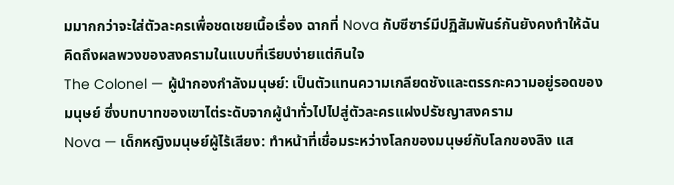มมากกว่าจะใส่ตัวละครเพื่อชดเชยเนื้อเรื่อง ฉากที่ Nova กับซีซาร์มีปฏิสัมพันธ์กันยังคงทำให้ฉันคิดถึงผลพวงของสงครามในแบบที่เรียบง่ายแต่กินใจ
The Colonel — ผู้นำกองกำลังมนุษย์: เป็นตัวแทนความเกลียดชังและตรรกะความอยู่รอดของมนุษย์ ซึ่งบทบาทของเขาไต่ระดับจากผู้นำทั่วไปไปสู่ตัวละครแฝงปรัชญาสงคราม
Nova — เด็กหญิงมนุษย์ผู้ไร้เสียง: ทำหน้าที่เชื่อมระหว่างโลกของมนุษย์กับโลกของลิง แส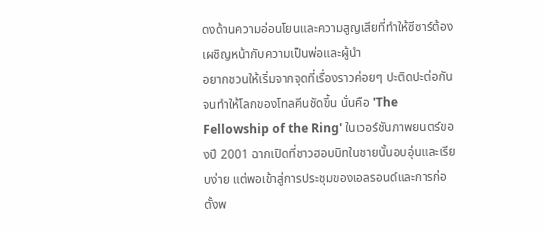ดงด้านความอ่อนโยนและความสูญเสียที่ทำให้ซีซาร์ต้องเผชิญหน้ากับความเป็นพ่อและผู้นำ
อยากชวนให้เริ่มจากจุดที่เรื่องราวค่อยๆ ปะติดปะต่อกันจนทำให้โลกของโทลคีนชัดขึ้น นั่นคือ 'The Fellowship of the Ring' ในเวอร์ชันภาพยนตร์ของปี 2001 ฉากเปิดที่ชาวฮอบบิทในชายนั้นอบอุ่นและเรียบง่าย แต่พอเข้าสู่การประชุมของเอลรอนด์และการก่อตั้งพ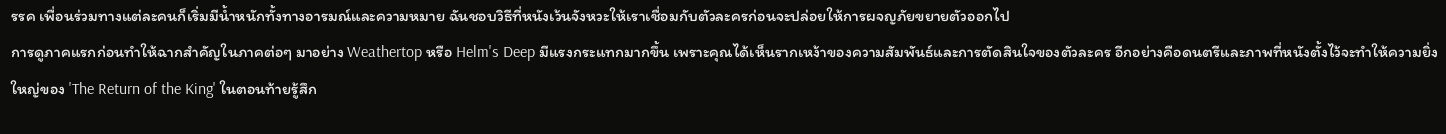รรค เพื่อนร่วมทางแต่ละคนก็เริ่มมีน้ำหนักทั้งทางอารมณ์และความหมาย ฉันชอบวิธีที่หนังเว้นจังหวะให้เราเชื่อมกับตัวละครก่อนจะปล่อยให้การผจญภัยขยายตัวออกไป
การดูภาคแรกก่อนทำให้ฉากสำคัญในภาคต่อๆ มาอย่าง Weathertop หรือ Helm's Deep มีแรงกระแทกมากขึ้น เพราะคุณได้เห็นรากเหง้าของความสัมพันธ์และการตัดสินใจของตัวละคร อีกอย่างคือดนตรีและภาพที่หนังตั้งไว้จะทำให้ความยิ่งใหญ่ของ 'The Return of the King' ในตอนท้ายรู้สึก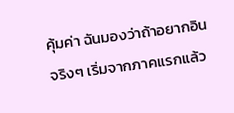คุ้มค่า ฉันมองว่าถ้าอยากอินจริงๆ เริ่มจากภาคแรกแล้ว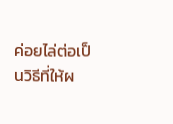ค่อยไล่ต่อเป็นวิธีที่ให้ผ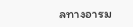ลทางอารม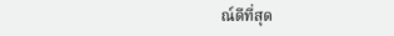ณ์ดีที่สุด